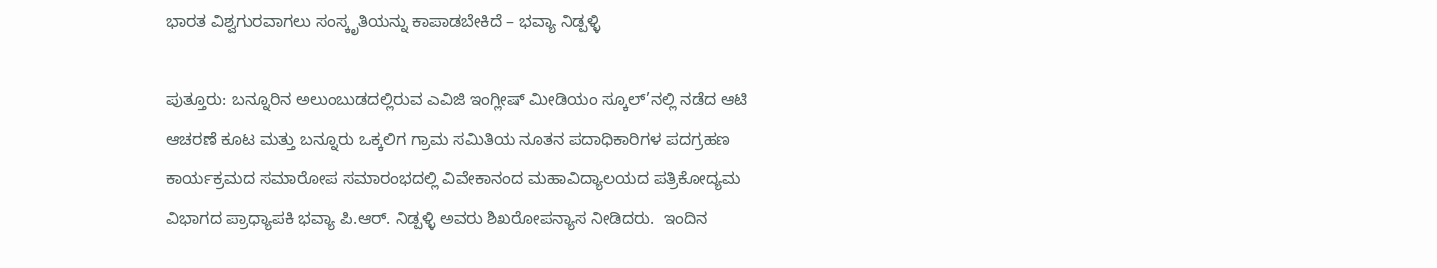ಭಾರತ ವಿಶ್ವಗುರವಾಗಲು ಸಂಸ್ಕೃತಿಯನ್ನು ಕಾಪಾಡಬೇಕಿದೆ – ಭವ್ಯಾ ನಿಡ್ಪಳ್ಳಿ

ಪುತ್ತೂರು: ಬನ್ನೂರಿನ ಅಲುಂಬುಡದಲ್ಲಿರುವ ಎವಿಜಿ ಇಂಗ್ಲೀಷ್ ಮೀಡಿಯಂ ಸ್ಕೂಲ್’ನಲ್ಲಿ ನಡೆದ ಆಟಿ ಆಚರಣೆ ಕೂಟ ಮತ್ತು ಬನ್ನೂರು ಒಕ್ಕಲಿಗ ಗ್ರಾಮ ಸಮಿತಿಯ ನೂತನ ಪದಾಧಿಕಾರಿಗಳ ಪದಗ್ರಹಣ ಕಾರ್ಯಕ್ರಮದ ಸಮಾರೋಪ ಸಮಾರಂಭದಲ್ಲಿ ವಿವೇಕಾನಂದ ಮಹಾವಿದ್ಯಾಲಯದ ಪತ್ರಿಕೋದ್ಯಮ ವಿಭಾಗದ ಪ್ರಾಧ್ಯಾಪಕಿ ಭವ್ಯಾ ಪಿ.ಆರ್. ನಿಡ್ಪಳ್ಳಿ ಅವರು ಶಿಖರೋಪನ್ಯಾಸ ನೀಡಿದರು.  ಇಂದಿನ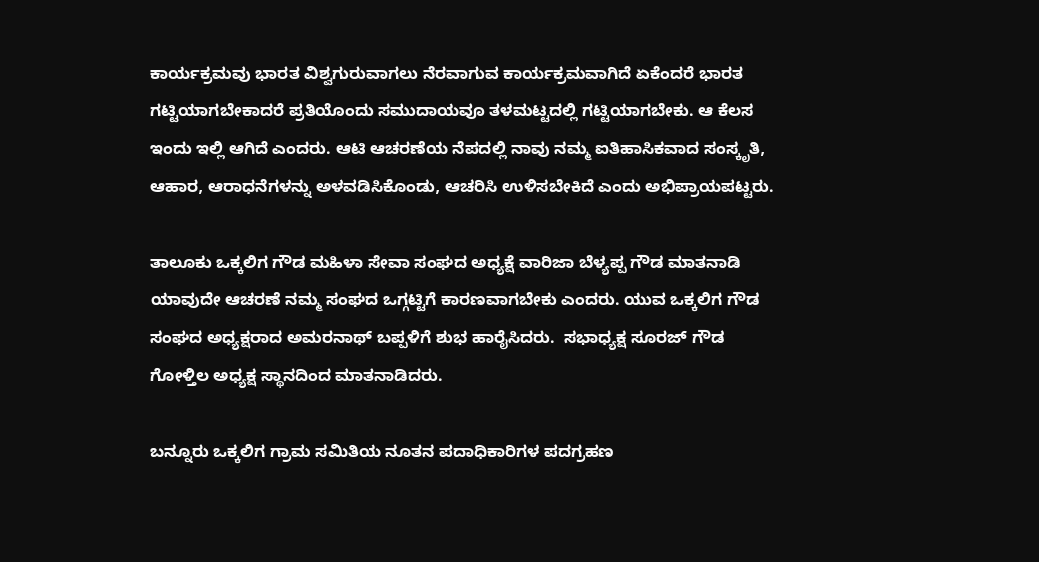ಕಾರ್ಯಕ್ರಮವು ಭಾರತ ವಿಶ್ವಗುರುವಾಗಲು ನೆರವಾಗುವ ಕಾರ್ಯಕ್ರಮವಾಗಿದೆ ಏಕೆಂದರೆ ಭಾರತ ಗಟ್ಟಿಯಾಗಬೇಕಾದರೆ ಪ್ರತಿಯೊಂದು ಸಮುದಾಯವೂ ತಳಮಟ್ಟದಲ್ಲಿ ಗಟ್ಟಿಯಾಗಬೇಕು. ಆ ಕೆಲಸ ಇಂದು ಇಲ್ಲಿ ಆಗಿದೆ ಎಂದರು. ಆಟಿ ಆಚರಣೆಯ ನೆಪದಲ್ಲಿ ನಾವು ನಮ್ಮ ಐತಿಹಾಸಿಕವಾದ ಸಂಸ್ಕೃತಿ, ಆಹಾರ, ಆರಾಧನೆಗಳನ್ನು ಅಳವಡಿಸಿಕೊಂಡು, ಆಚರಿಸಿ ಉಳಿಸಬೇಕಿದೆ ಎಂದು ಅಭಿಪ್ರಾಯಪಟ್ಟರು.

ತಾಲೂಕು ಒಕ್ಕಲಿಗ ಗೌಡ ಮಹಿಳಾ ಸೇವಾ ಸಂಘದ ಅಧ್ಯಕ್ಷೆ ವಾರಿಜಾ ಬೆಳ್ಯಪ್ಪ ಗೌಡ ಮಾತನಾಡಿ ಯಾವುದೇ ಆಚರಣೆ ನಮ್ಮ ಸಂಘದ ಒಗ್ಗಟ್ಟಿಗೆ ಕಾರಣವಾಗಬೇಕು ಎಂದರು. ಯುವ ಒಕ್ಕಲಿಗ ಗೌಡ ಸಂಘದ ಅಧ್ಯಕ್ಷರಾದ ಅಮರನಾಥ್ ಬಪ್ಪಳಿಗೆ ಶುಭ ಹಾರೈಸಿದರು.  ಸಭಾಧ್ಯಕ್ಷ ಸೂರಜ್ ಗೌಡ ಗೋಳ್ತಿಲ ಅಧ್ಯಕ್ಷ ಸ್ಥಾನದಿಂದ ಮಾತನಾಡಿದರು.

ಬನ್ನೂರು ಒಕ್ಕಲಿಗ ಗ್ರಾಮ ಸಮಿತಿಯ ನೂತನ ಪದಾಧಿಕಾರಿಗಳ ಪದಗ್ರಹಣ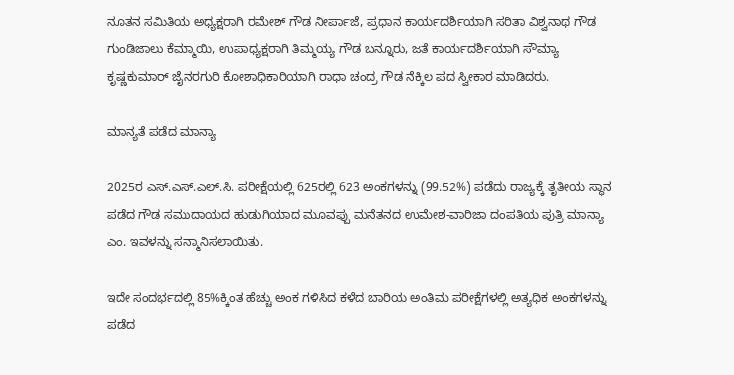ನೂತನ ಸಮಿತಿಯ ಅಧ್ಯಕ್ಷರಾಗಿ ರಮೇಶ್ ಗೌಡ ನೀರ್ಪಾಜೆ, ಪ್ರಧಾನ ಕಾರ್ಯದರ್ಶಿಯಾಗಿ ಸರಿತಾ ವಿಶ್ವನಾಥ ಗೌಡ ಗುಂಡಿಜಾಲು ಕೆಮ್ಮಾಯಿ, ಉಪಾಧ್ಯಕ್ಷರಾಗಿ ತಿಮ್ಮಯ್ಯ ಗೌಡ ಬನ್ನೂರು, ಜತೆ ಕಾರ್ಯದರ್ಶಿಯಾಗಿ ಸೌಮ್ಯಾ ಕೃಷ್ಣಕುಮಾರ್ ಜೈನರಗುರಿ ಕೋಶಾಧಿಕಾರಿಯಾಗಿ ರಾಧಾ ಚಂದ್ರ ಗೌಡ ನೆಕ್ಕಿಲ ಪದ ಸ್ವೀಕಾರ ಮಾಡಿದರು.

ಮಾನ್ಯತೆ ಪಡೆದ ಮಾನ್ಯಾ

2025ರ ಎಸ್.ಎಸ್.ಎಲ್.ಸಿ. ಪರೀಕ್ಷೆಯಲ್ಲಿ 625ರಲ್ಲಿ 623 ಅಂಕಗಳನ್ನು (99.52%) ಪಡೆದು ರಾಜ್ಯಕ್ಕೆ ತೃತೀಯ ಸ್ಥಾನ ಪಡೆದ ಗೌಡ ಸಮುದಾಯದ ಹುಡುಗಿಯಾದ ಮೂವಪ್ಪು ಮನೆತನದ ಉಮೇಶ-ವಾರಿಜಾ ದಂಪತಿಯ ಪುತ್ರಿ ಮಾನ್ಯಾ ಎಂ. ಇವಳನ್ನು ಸನ್ಮಾನಿಸಲಾಯಿತು.

ಇದೇ ಸಂದರ್ಭದಲ್ಲಿ 85%ಕ್ಕಿಂತ ಹೆಚ್ಚು ಅಂಕ ಗಳಿಸಿದ ಕಳೆದ ಬಾರಿಯ ಅಂತಿಮ ಪರೀಕ್ಷೆಗಳಲ್ಲಿ ಅತ್ಯಧಿಕ ಅಂಕಗಳನ್ನು ಪಡೆದ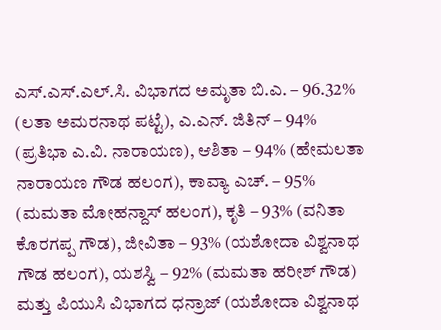ಎಸ್.ಎಸ್.ಎಲ್.ಸಿ. ವಿಭಾಗದ ಅಮೃತಾ ಬಿ.ಎ. – 96.32% (ಲತಾ ಅಮರನಾಥ ಪಟ್ಟೆ), ಎ.ಎನ್. ಜಿತಿನ್ – 94% (ಪ್ರತಿಭಾ ಎ.ವಿ. ನಾರಾಯಣ), ಆಶಿತಾ – 94% (ಹೇಮಲತಾ ನಾರಾಯಣ ಗೌಡ ಹಲಂಗ), ಕಾವ್ಯಾ ಎಚ್. – 95%  (ಮಮತಾ ಮೋಹನ್ದಾಸ್ ಹಲಂಗ), ಕೃತಿ – 93% (ವನಿತಾ ಕೊರಗಪ್ಪ ಗೌಡ), ಜೀವಿತಾ – 93% (ಯಶೋದಾ ವಿಶ್ವನಾಥ ಗೌಡ ಹಲಂಗ), ಯಶಸ್ವಿ – 92% (ಮಮತಾ ಹರೀಶ್ ಗೌಡ) ಮತ್ತು ಪಿಯುಸಿ ವಿಭಾಗದ ಧನ್ರಾಜ್ (ಯಶೋದಾ ವಿಶ್ವನಾಥ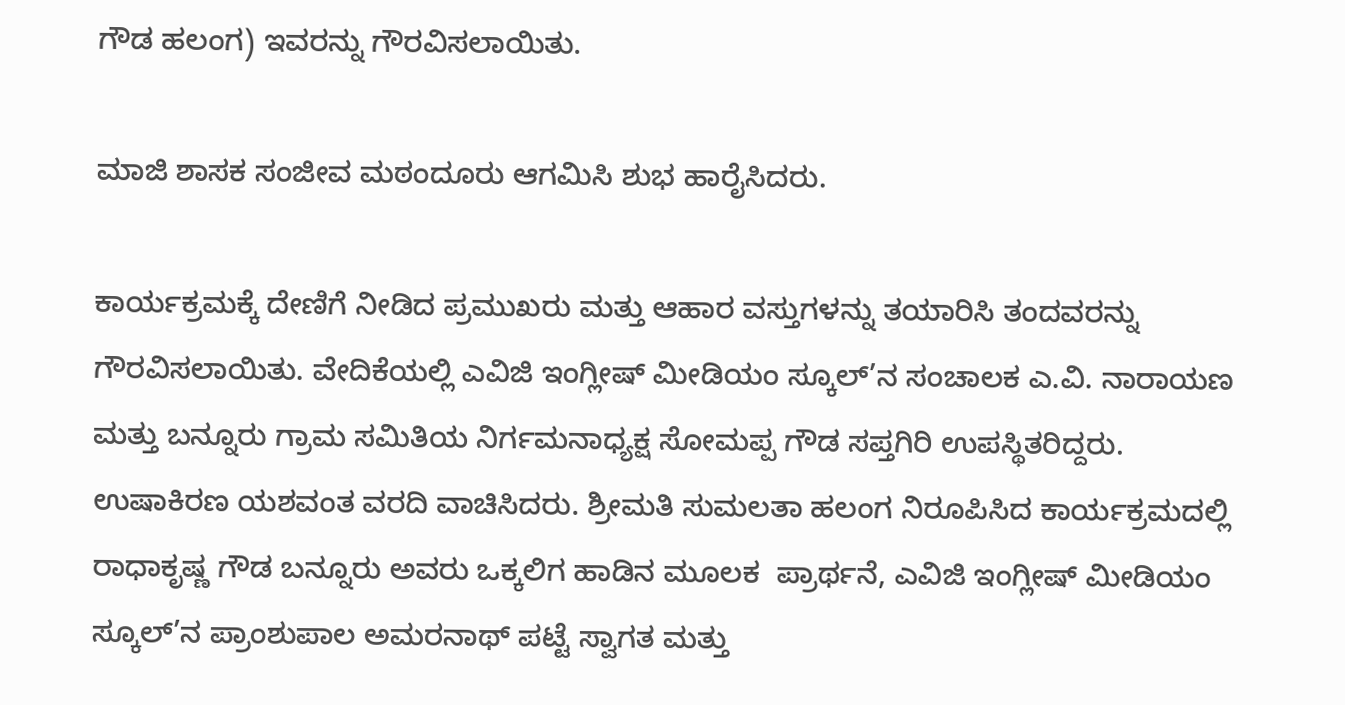ಗೌಡ ಹಲಂಗ) ಇವರನ್ನು ಗೌರವಿಸಲಾಯಿತು.

ಮಾಜಿ ಶಾಸಕ ಸಂಜೀವ ಮಠಂದೂರು ಆಗಮಿಸಿ ಶುಭ ಹಾರೈಸಿದರು.

ಕಾರ್ಯಕ್ರಮಕ್ಕೆ ದೇಣಿಗೆ ನೀಡಿದ ಪ್ರಮುಖರು ಮತ್ತು ಆಹಾರ ವಸ್ತುಗಳನ್ನು ತಯಾರಿಸಿ ತಂದವರನ್ನು ಗೌರವಿಸಲಾಯಿತು. ವೇದಿಕೆಯಲ್ಲಿ ಎವಿಜಿ ಇಂಗ್ಲೀಷ್ ಮೀಡಿಯಂ ಸ್ಕೂಲ್’ನ ಸಂಚಾಲಕ ಎ.ವಿ. ನಾರಾಯಣ ಮತ್ತು ಬನ್ನೂರು ಗ್ರಾಮ ಸಮಿತಿಯ ನಿರ್ಗಮನಾಧ್ಯಕ್ಷ ಸೋಮಪ್ಪ ಗೌಡ ಸಪ್ತಗಿರಿ ಉಪಸ್ಥಿತರಿದ್ದರು. ಉಷಾಕಿರಣ ಯಶವಂತ ವರದಿ ವಾಚಿಸಿದರು. ಶ್ರೀಮತಿ ಸುಮಲತಾ ಹಲಂಗ ನಿರೂಪಿಸಿದ ಕಾರ್ಯಕ್ರಮದಲ್ಲಿ ರಾಧಾಕೃಷ್ಣ ಗೌಡ ಬನ್ನೂರು ಅವರು ಒಕ್ಕಲಿಗ ಹಾಡಿನ ಮೂಲಕ  ಪ್ರಾರ್ಥನೆ, ಎವಿಜಿ ಇಂಗ್ಲೀಷ್ ಮೀಡಿಯಂ ಸ್ಕೂಲ್’ನ ಪ್ರಾಂಶುಪಾಲ ಅಮರನಾಥ್ ಪಟ್ಟೆ ಸ್ವಾಗತ ಮತ್ತು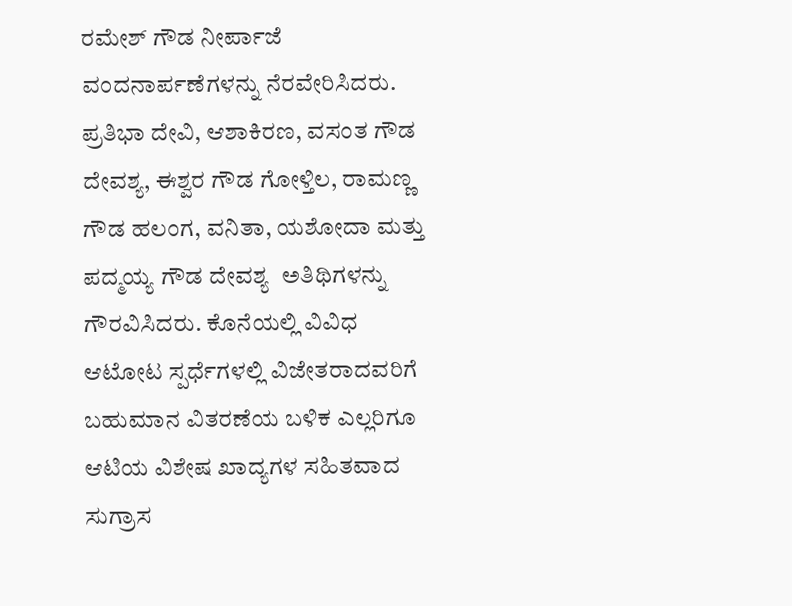ರಮೇಶ್ ಗೌಡ ನೀರ್ಪಾಜೆ ವಂದನಾರ್ಪಣೆಗಳನ್ನು ನೆರವೇರಿಸಿದರು.  ಪ್ರತಿಭಾ ದೇವಿ, ಆಶಾಕಿರಣ, ವಸಂತ ಗೌಡ ದೇವಶ್ಯ, ಈಶ್ವರ ಗೌಡ ಗೋಳ್ತಿಲ, ರಾಮಣ್ಣ ಗೌಡ ಹಲಂಗ, ವನಿತಾ, ಯಶೋದಾ ಮತ್ತು ಪದ್ಮಯ್ಯ ಗೌಡ ದೇವಶ್ಯ  ಅತಿಥಿಗಳನ್ನು ಗೌರವಿಸಿದರು. ಕೊನೆಯಲ್ಲಿ ವಿವಿಧ ಆಟೋಟ ಸ್ಪರ್ಧೆಗಳಲ್ಲಿ ವಿಜೇತರಾದವರಿಗೆ ಬಹುಮಾನ ವಿತರಣೆಯ ಬಳಿಕ ಎಲ್ಲರಿಗೂ ಆಟಿಯ ವಿಶೇಷ ಖಾದ್ಯಗಳ ಸಹಿತವಾದ ಸುಗ್ರಾಸ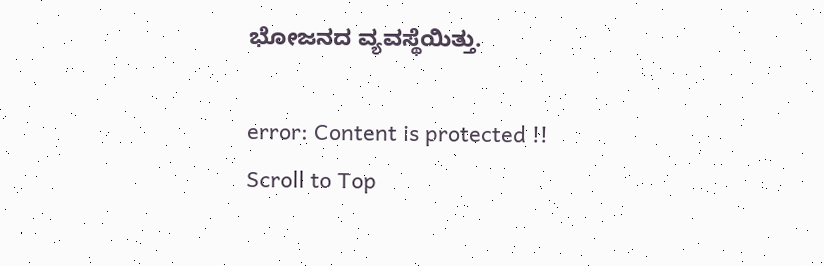ಭೋಜನದ ವ್ಯವಸ್ಥೆಯಿತ್ತು.

error: Content is protected !!
Scroll to Top